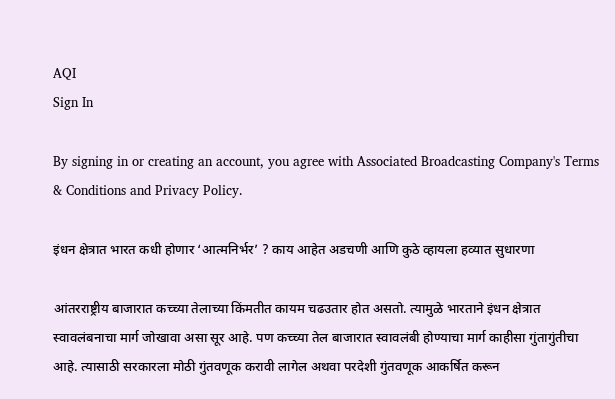AQI
Sign In

By signing in or creating an account, you agree with Associated Broadcasting Company's Terms & Conditions and Privacy Policy.

इंधन क्षेत्रात भारत कधी होणार ‘आत्मनिर्भर’ ? काय आहेत अडचणी आणि कुठे व्हायला हव्यात सुधारणा

आंतरराष्ट्रीय बाजारात कच्च्या तेलाच्या किंमतीत कायम चढउतार होत असतो. त्यामुळे भारताने इंधन क्षेत्रात स्वावलंबनाचा मार्ग जोखावा असा सूर आहे. पण कच्च्या तेल बाजारात स्वावलंबी होण्याचा मार्ग काहीसा गुंतागुंतीचा आहे. त्यासाठी सरकारला मोठी गुंतवणूक करावी लागेल अथवा परदेशी गुंतवणूक आकर्षित करून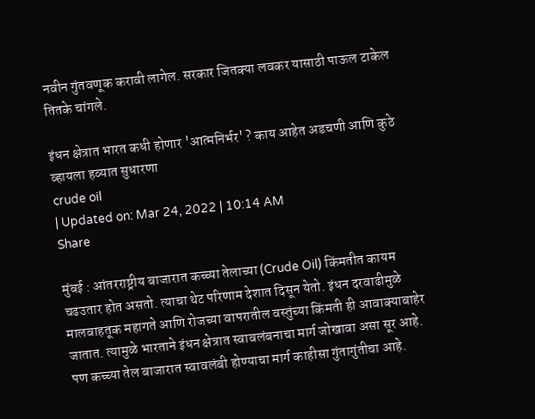नवीन गुंतवणूक करावी लागेल. सरकार जितक्या लवकर यासाठी पाऊल टाकेल तितके चांगले.

इंधन क्षेत्रात भारत कधी होणार 'आत्मनिर्भर' ? काय आहेत अडचणी आणि कुठे व्हायला हव्यात सुधारणा
crude oil
| Updated on: Mar 24, 2022 | 10:14 AM
Share

मुंबई : आंतरराष्ट्रीय बाजारात कच्च्या तेलाच्या (Crude Oil) किंमतीत कायम चढउतार होत असतो. त्याचा थेट परिणाम देशात दिसून येतो. इंधन दरवाढीमुळे मालवाहतूक महागते आणि रोजच्या वापरातील वस्तुंच्या किंमती ही आवाक्याबाहेर जातात. त्यामुळे भारताने इंधन क्षेत्रात स्वावलंबनाचा मार्ग जोखावा असा सूर आहे. पण कच्च्या तेल बाजारात स्वावलंबी होण्याचा मार्ग काहीसा गुंतागुंतीचा आहे.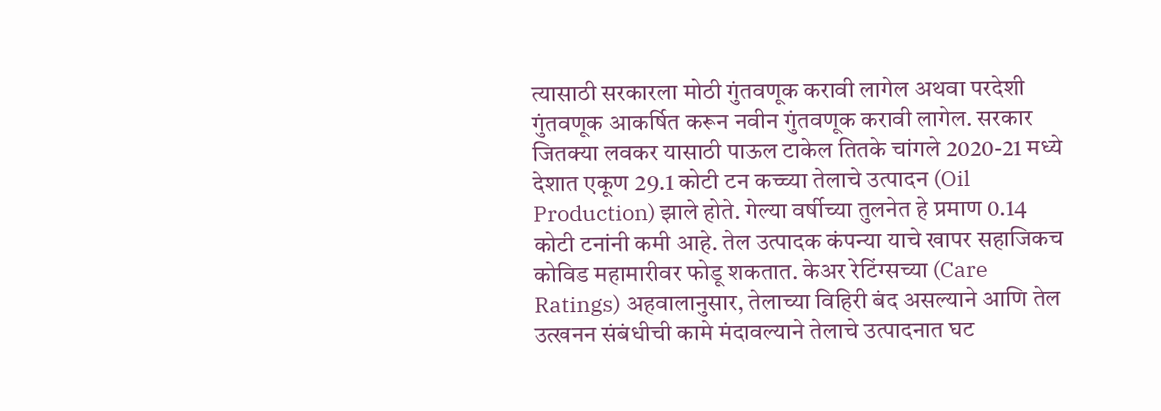त्यासाठी सरकारला मोठी गुंतवणूक करावी लागेल अथवा परदेशी गुंतवणूक आकर्षित करून नवीन गुंतवणूक करावी लागेल. सरकार जितक्या लवकर यासाठी पाऊल टाकेल तितके चांगले 2020-21 मध्ये देशात एकूण 29.1 कोटी टन कच्च्या तेलाचे उत्पादन (Oil Production) झाले होते. गेल्या वर्षीच्या तुलनेत हे प्रमाण 0.14 कोटी टनांनी कमी आहे. तेल उत्पादक कंपन्या याचे खापर सहाजिकच कोविड महामारीवर फोडू शकतात. केअर रेटिंग्सच्या (Care Ratings) अहवालानुसार, तेलाच्या विहिरी बंद असल्याने आणि तेल उत्खनन संबंधीची कामे मंदावल्याने तेलाचे उत्पादनात घट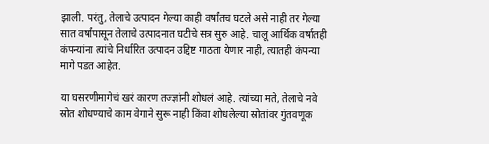झाली. परंतु, तेलाचे उत्पादन गेल्या काही वर्षांतच घटले असे नाही तर गेल्या सात वर्षांपासून तेलाचे उत्पादनात घटीचे सत्र सुरु आहे. चालू आर्थिक वर्षातही कंपन्यांना त्यांचे निर्धारित उत्पादन उद्दिष्ट गाठता येणार नाही, त्यातही कंपन्या मागे पडत आहेत.

या घसरणीमागेचं खरं कारण तज्ज्ञांनी शोधलं आहे. त्यांच्या मते, तेलाचे नवे स्रोत शोधण्याचे काम वेगाने सुरू नाही किंवा शोधलेल्या स्रोतांवर गुंतवणूक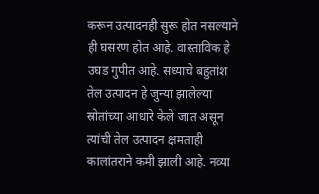करून उत्पादनही सुरू होत नसल्याने ही घसरण होत आहे. वास्ताविक हे उघड गुपीत आहे. सध्याचे बहुतांश तेल उत्पादन हे जुन्या झालेल्या स्रोतांच्या आधारे केले जात असून त्यांची तेल उत्पादन क्षमताही कालांतराने कमी झाली आहे. नव्या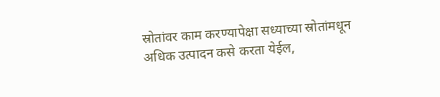स्रोतांवर काम करण्यापेक्षा सध्याच्या स्रोतांमधून अधिक उत्पादन कसे करता येईल,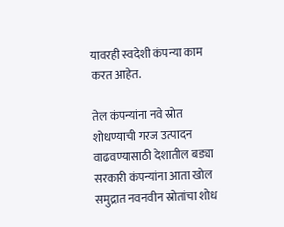यावरही स्वदेशी कंपन्या काम करत आहेत.

तेल कंपन्यांना नवे स्रोत शोधण्याची गरज उत्पादन वाढवण्यासाठी देशातील बड्या सरकारी कंपन्यांना आता खोल समुद्रात नवनवीन स्रोतांचा शोध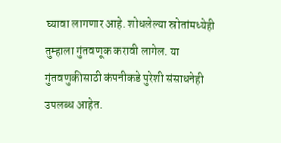घ्यावा लागणार आहे. शोधलेल्या स्रोतांमध्येही तुम्हाला गुंतवणूक करावी लागेल. या गुंतवणुकीसाठी कंपनीकडे पुरेशी संसाधनेही उपलब्ध आहेत.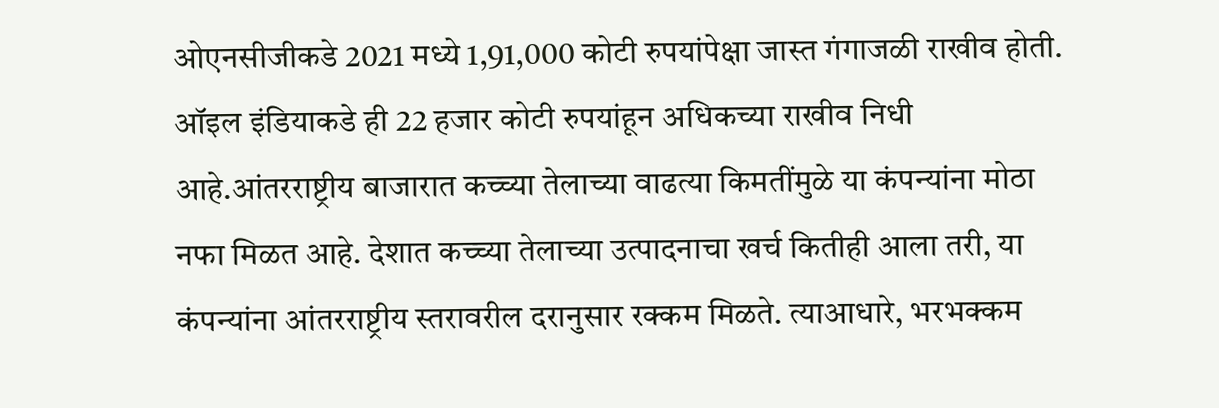ओएनसीजीकडे 2021 मध्ये 1,91,000 कोटी रुपयांपेक्षा जास्त गंगाजळी राखीव होती. ऑइल इंडियाकडे ही 22 हजार कोटी रुपयांहून अधिकच्या राखीव निधी आहे.आंतरराष्ट्रीय बाजारात कच्च्या तेलाच्या वाढत्या किमतींमुळे या कंपन्यांना मोठा नफा मिळत आहे. देशात कच्च्या तेलाच्या उत्पादनाचा खर्च कितीही आला तरी, या कंपन्यांना आंतरराष्ट्रीय स्तरावरील दरानुसार रक्कम मिळते. त्याआधारे, भरभक्कम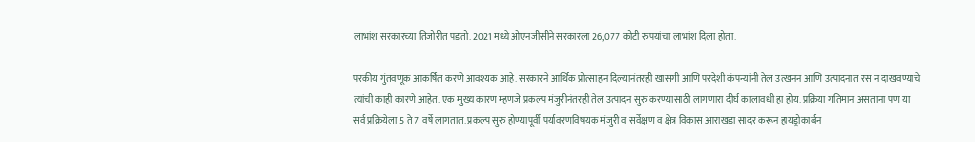लाभांश सरकारच्या तिजोरीत पडतो. 2021 मध्ये ओएनजीसीने सरकारला 26,077 कोटी रुपयांचा लाभांश दिला होता.

परकीय गुंतवणूक आकर्षित करणे आवश्यक आहे. सरकारने आर्थिक प्रोत्साहन दिल्यानंतरही खासगी आणि परदेशी कंपन्यांनी तेल उत्खनन आणि उत्पादनात रस न दाखवण्याचे त्यांची काही कारणे आहेत. एक मुख्य कारण म्हणजे प्रकल्प मंजुरीनंतरही तेल उत्पादन सुरु करण्यासाठी लागणारा दीर्घ कालावधी हा होय. प्रक्रिया गतिमान असताना पण या सर्व प्रक्रियेला 5 ते 7 वर्षे लागतात. प्रकल्प सुरु होण्यापूर्वी पर्यावरणविषयक मंजुरी व सर्वेक्षण व क्षेत्र विकास आराखडा सादर करून हायड्रोकार्बन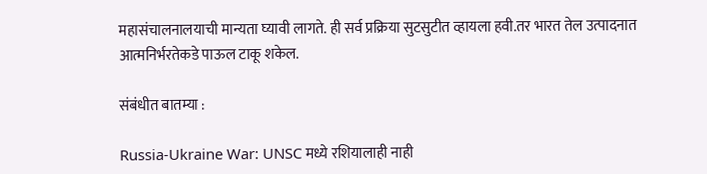महासंचालनालयाची मान्यता घ्यावी लागते. ही सर्व प्रक्रिया सुटसुटीत व्हायला हवी.तर भारत तेल उत्पादनात आत्मनिर्भरतेकडे पाऊल टाकू शकेल.

संबंधीत बातम्या :

Russia-Ukraine War: UNSC मध्ये रशियालाही नाही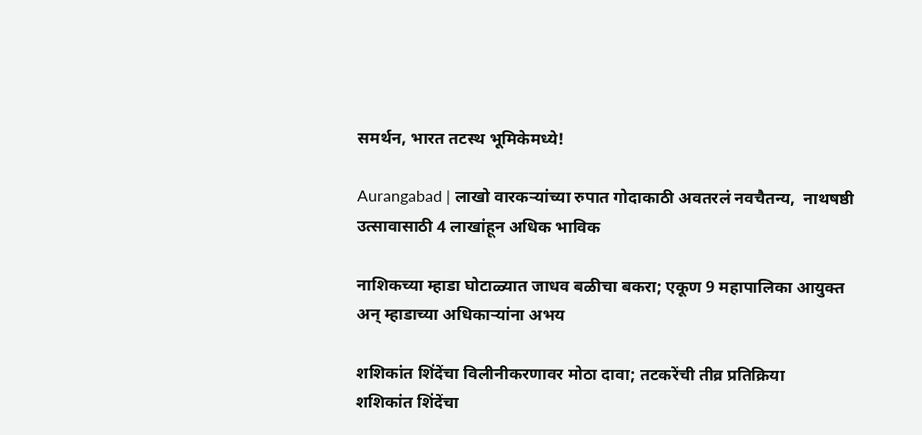समर्थन, भारत तटस्थ भूमिकेमध्ये!

Aurangabad | लाखो वारकऱ्यांच्या रुपात गोदाकाठी अवतरलं नवचैतन्य,  नाथषष्ठी उत्सावासाठी 4 लाखांहून अधिक भाविक

नाशिकच्या म्हाडा घोटाळ्यात जाधव बळीचा बकरा; एकूण 9 महापालिका आयुक्त अन् म्हाडाच्या अधिकाऱ्यांना अभय

शशिकांत शिंदेंचा विलीनीकरणावर मोठा दावा; तटकरेंची तीव्र प्रतिक्रिया
शशिकांत शिंदेंचा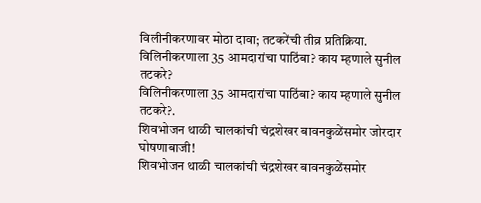विलीनीकरणावर मोठा दावा; तटकरेंची तीव्र प्रतिक्रिया.
विलिनीकरणाला 35 आमदारांचा पाठिंबा? काय म्हणाले सुनील तटकरे?
विलिनीकरणाला 35 आमदारांचा पाठिंबा? काय म्हणाले सुनील तटकरे?.
शिवभोजन थाळी चालकांची चंद्रशेखर बावनकुळेंसमोर जोरदार घोषणाबाजी!
शिवभोजन थाळी चालकांची चंद्रशेखर बावनकुळेंसमोर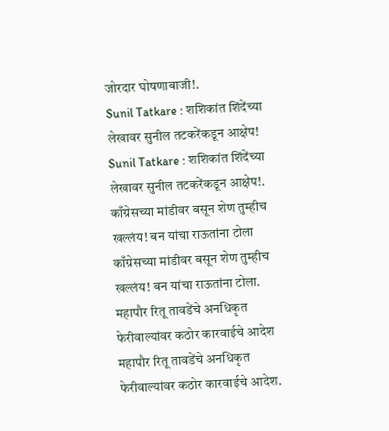जोरदार घोषणाबाजी!.
Sunil Tatkare : शशिकांत शिंदेंच्या लेखावर सुनील तटकरेंकडून आक्षेप!
Sunil Tatkare : शशिकांत शिंदेंच्या लेखावर सुनील तटकरेंकडून आक्षेप!.
काँग्रेसच्या मांडीवर बसून शेण तुम्हीच खल्लंय! बन यांचा राऊतांना टोला
काँग्रेसच्या मांडीवर बसून शेण तुम्हीच खल्लंय! बन यांचा राऊतांना टोला.
महापौर रितू तावडेंचे अनधिकृत फेरीवाल्यांवर कठोर कारवाईचे आदेश
महापौर रितू तावडेंचे अनधिकृत फेरीवाल्यांवर कठोर कारवाईचे आदेश.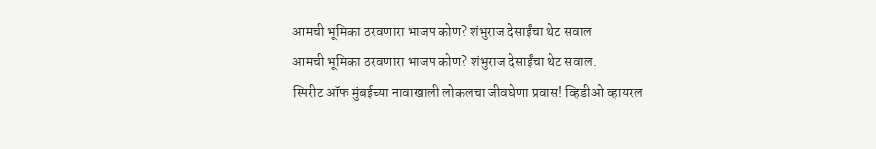आमची भूमिका ठरवणारा भाजप कोण? शंभुराज देसाईंचा थेट सवाल
आमची भूमिका ठरवणारा भाजप कोण? शंभुराज देसाईंचा थेट सवाल.
स्पिरीट ऑफ मुंबईच्या नावाखाली लोकलचा जीवघेणा प्रवास! व्हिडीओ व्हायरल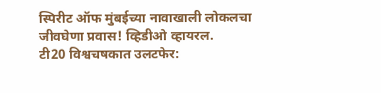स्पिरीट ऑफ मुंबईच्या नावाखाली लोकलचा जीवघेणा प्रवास! व्हिडीओ व्हायरल.
टी20 विश्वचषकात उलटफेर: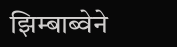झिम्बाब्वेने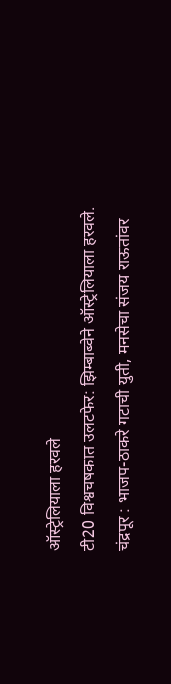ऑस्ट्रेलियाला हरवले
टी20 विश्वचषकात उलटफेर: झिम्बाब्वेने ऑस्ट्रेलियाला हरवले.
चंद्रपूर : भाजप-ठाकरे गटाची युती, मनसेचा संजय राऊतांवर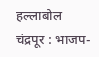हल्लाबोल
चंद्रपूर : भाजप-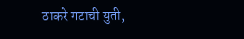ठाकरे गटाची युती,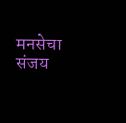मनसेचा संजय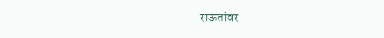राऊतांवर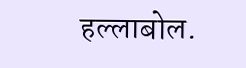हल्लाबोल.